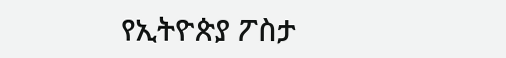የኢትዮጵያ ፖስታ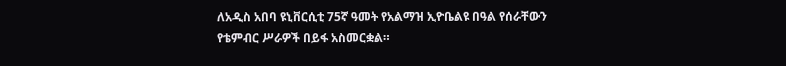ለአዲስ አበባ ዩኒቨርሲቲ 75ኛ ዓመት የአልማዝ ኢዮቤልዩ በዓል የሰራቸውን የቴምብር ሥራዎች በይፋ አስመርቋል።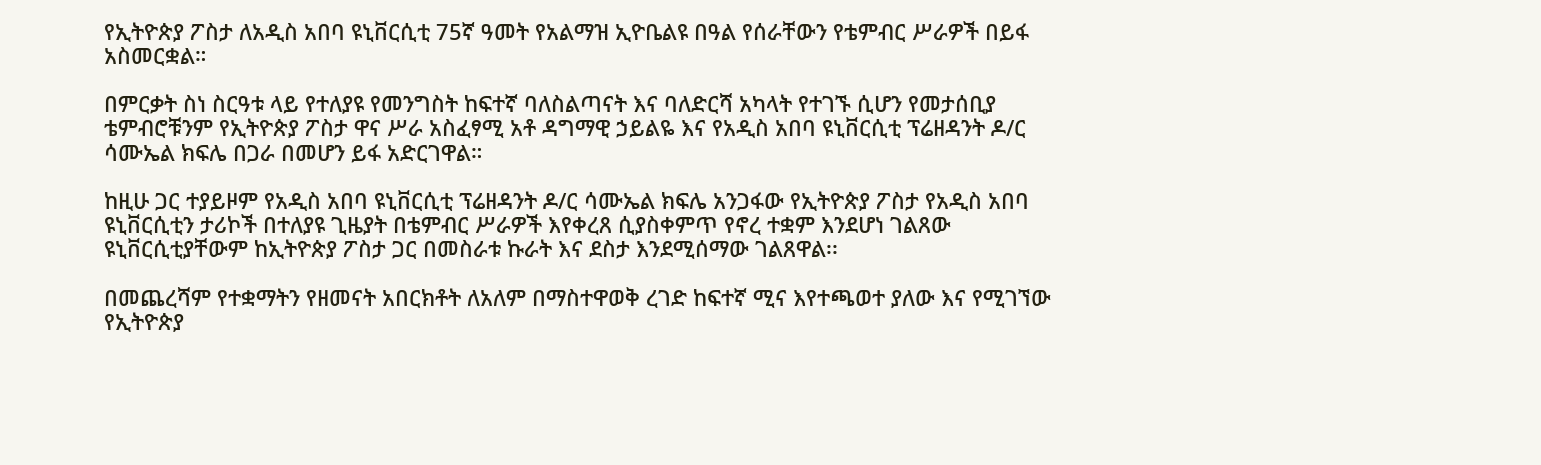የኢትዮጵያ ፖስታ ለአዲስ አበባ ዩኒቨርሲቲ 75ኛ ዓመት የአልማዝ ኢዮቤልዩ በዓል የሰራቸውን የቴምብር ሥራዎች በይፋ አስመርቋል።

በምርቃት ስነ ስርዓቱ ላይ የተለያዩ የመንግስት ከፍተኛ ባለስልጣናት እና ባለድርሻ አካላት የተገኙ ሲሆን የመታሰቢያ ቴምብሮቹንም የኢትዮጵያ ፖስታ ዋና ሥራ አስፈፃሚ አቶ ዳግማዊ ኃይልዬ እና የአዲስ አበባ ዩኒቨርሲቲ ፕሬዘዳንት ዶ/ር ሳሙኤል ክፍሌ በጋራ በመሆን ይፋ አድርገዋል።

ከዚሁ ጋር ተያይዞም የአዲስ አበባ ዩኒቨርሲቲ ፕሬዘዳንት ዶ/ር ሳሙኤል ክፍሌ አንጋፋው የኢትዮጵያ ፖስታ የአዲስ አበባ ዩኒቨርሲቲን ታሪኮች በተለያዩ ጊዜያት በቴምብር ሥራዎች እየቀረጸ ሲያስቀምጥ የኖረ ተቋም እንደሆነ ገልጸው ዩኒቨርሲቲያቸውም ከኢትዮጵያ ፖስታ ጋር በመስራቱ ኩራት እና ደስታ እንደሚሰማው ገልጸዋል፡፡

በመጨረሻም የተቋማትን የዘመናት አበርክቶት ለአለም በማስተዋወቅ ረገድ ከፍተኛ ሚና እየተጫወተ ያለው እና የሚገኘው የኢትዮጵያ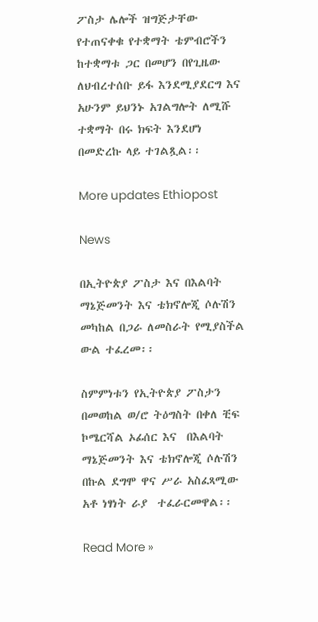ፖስታ ሌሎች ዝግጅታቸው የተጠናቀቁ የተቋማት ቴምብሮችን ከተቋማቱ ጋር በመሆን በየጊዜው ለህብረተሰቡ ይፋ እንደሚያደርግ እና አሁንም ይህንኑ አገልግሎት ለሚሹ ተቋማት በሩ ክፍት እንደሆነ በመድረኩ ላይ ተገልጿል፡፡

More updates Ethiopost

News

በኢትዮጵያ ፖስታ እና በእልባት ማኔጅመንት እና ቴክኖሎጂ ሶሉሽን መካከል በጋራ ለመስራት የሚያስችል ውል ተፈረመ፡፡

ስምምነቱን የኢትዮጵያ ፖስታን በመወከል ወ/ሮ ትዕግስት በቀለ ቺፍ ኮሜርሻል ኦፊሰር እና  በእልባት ማኔጅመንት እና ቴክኖሎጂ ሶሉሽን በኩል ደግሞ ዋና ሥራ አስፈጻሚው አቶ ነፃነት ራያ  ተፈራርመዋል፡፡

Read More »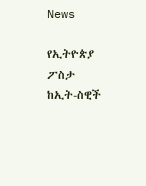News

የኢትዮጵያ ፖስታ ከኢት-ስዊች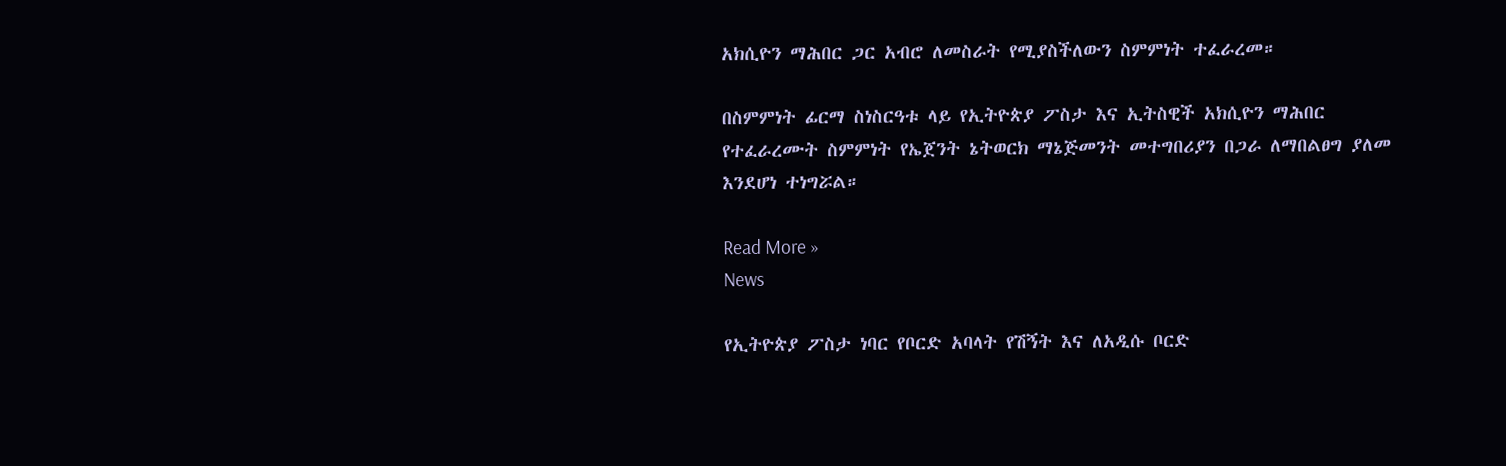አክሲዮን ማሕበር ጋር አብሮ ለመስራት የሚያስችለውን ስምምነት ተፈራረመ።

በስምምነት ፊርማ ስነስርዓቱ ላይ የኢትዮጵያ ፖስታ እና ኢትስዊች አክሲዮን ማሕበር የተፈራረሙት ስምምነት የኤጀንት ኔትወርክ ማኔጅመንት መተግበሪያን በጋራ ለማበልፀግ ያለመ እንደሆነ ተነግሯል።

Read More »
News

የኢትዮጵያ ፖስታ ነባር የቦርድ አባላት የሽኝት እና ለአዲሱ ቦርድ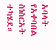አባላት የአቀባበል ስነስርአት ተካሄደ።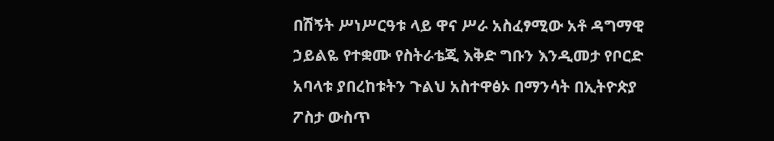በሽኝት ሥነሥርዓቱ ላይ ዋና ሥራ አስፈፃሚው አቶ ዳግማዊ ኃይልዬ የተቋሙ የስትራቴጂ እቅድ ግቡን እንዲመታ የቦርድ አባላቱ ያበረከቱትን ጉልህ አስተዋፅኦ በማንሳት በኢትዮጵያ ፖስታ ውስጥ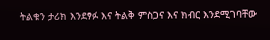ትልቁን ታሪክ እንደፃፉ እና ትልቅ ምስጋና እና ክብር እንደሚገባቸው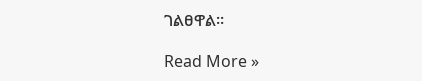ገልፀዋል።

Read More »